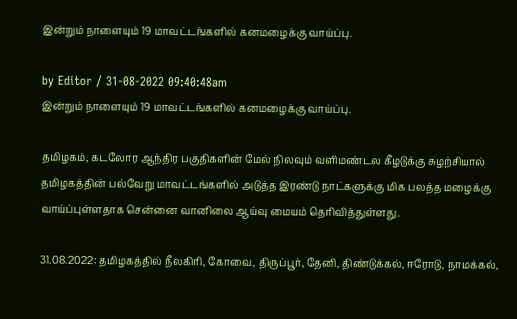இன்றும் நாளையும் 19 மாவட்டங்களில் கனமழைக்கு வாய்ப்பு.

by Editor / 31-08-2022 09:40:48am
இன்றும் நாளையும் 19 மாவட்டங்களில் கனமழைக்கு வாய்ப்பு.

தமிழகம், கடலோர ஆந்திர பகுதிகளின் மேல் நிலவும் வளிமண்டல கீழடுக்கு சுழற்சியால் தமிழகத்தின் பல்வேறு மாவட்டங்களில் அடுத்த இரண்டு நாட்களுக்கு மிக பலத்த மழைக்கு வாய்ப்புள்ளதாக சென்னை வானிலை ஆய்வு மையம் தெரிவித்துள்ளது.

31.08.2022: தமிழகத்தில் நீலகிரி, கோவை, திருப்பூர், தேனி, திண்டுக்கல், ஈரோடு, நாமக்கல்,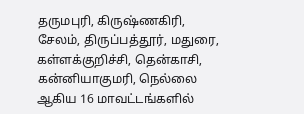தருமபுரி, கிருஷ்ணகிரி, சேலம், திருப்பத்தூர், மதுரை, கள்ளக்குறிச்சி, தென்காசி, கன்னியாகுமரி, நெல்லை ஆகிய 16 மாவட்டங்களில்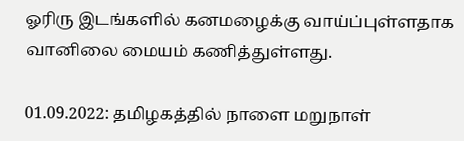ஓரிரு இடங்களில் கனமழைக்கு வாய்ப்புள்ளதாக வானிலை மையம் கணித்துள்ளது.

01.09.2022: தமிழகத்தில் நாளை மறுநாள்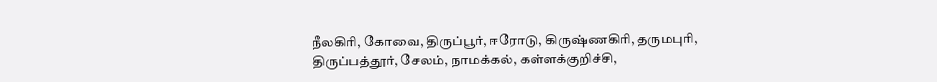நீலகிரி, கோவை, திருப்பூர், ஈரோடு, கிருஷ்ணகிரி, தருமபுரி, திருப்பத்தூர், சேலம், நாமக்கல், கள்ளக்குறிச்சி,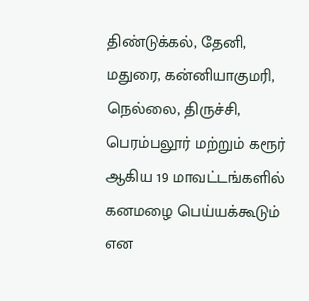திண்டுக்கல், தேனி, மதுரை, கன்னியாகுமரி, நெல்லை, திருச்சி, பெரம்பலூர் மற்றும் கரூர் ஆகிய 19 மாவட்டங்களில் கனமழை பெய்யக்கூடும் என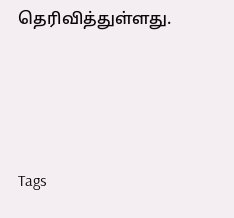தெரிவித்துள்ளது.




Tags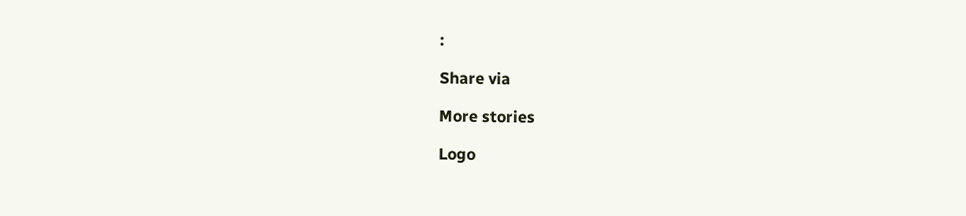:

Share via

More stories

Logo